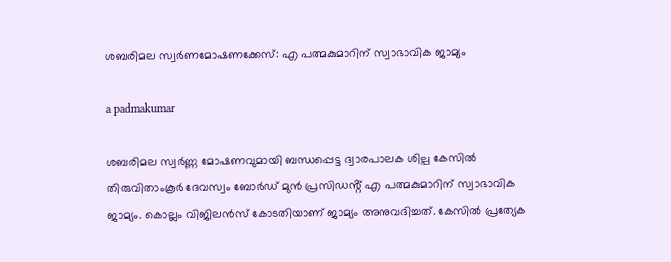ശബരിമല സ്വർണമോഷണക്കേസ്: എ പത്മകുമാറിന് സ്വാഭാവിക ജാമ്യം

a padmakumar

ശബരിമല സ്വർണ്ണ മോഷണവുമായി ബന്ധപ്പെട്ട ദ്വാരപാലക ശില്പ കേസിൽ തിരുവിതാംകൂർ ദേവസ്വം ബോർഡ് മുൻ പ്രസിഡൻ്റ് എ പത്മകുമാറിന് സ്വാഭാവിക ജാമ്യം. കൊല്ലം വിജിലൻസ് കോടതിയാണ് ജാമ്യം അനുവദിച്ചത്. കേസിൽ പ്രത്യേക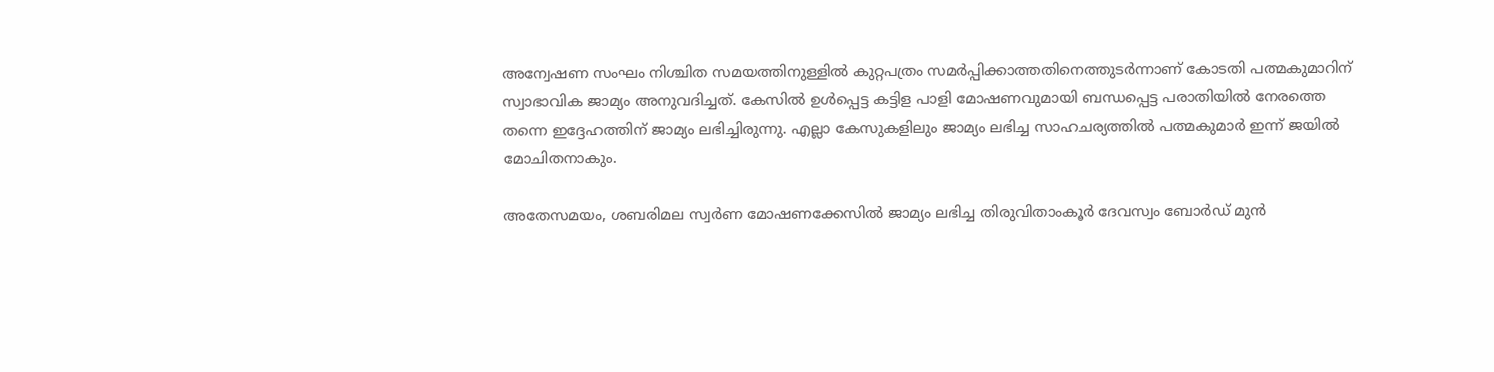അന്വേഷണ സംഘം നിശ്ചിത സമയത്തിനുള്ളിൽ കുറ്റപത്രം സമർപ്പിക്കാത്തതിനെത്തുടർന്നാണ് കോടതി പത്മകുമാറിന് സ്വാഭാവിക ജാമ്യം അനുവദിച്ചത്. കേസിൽ ഉൾപ്പെട്ട കട്ടിള പാളി മോഷണവുമായി ബന്ധപ്പെട്ട പരാതിയിൽ നേരത്തെ തന്നെ ഇദ്ദേഹത്തിന് ജാമ്യം ലഭിച്ചിരുന്നു. എല്ലാ കേസുകളിലും ജാമ്യം ലഭിച്ച സാഹചര്യത്തിൽ പത്മകുമാർ ഇന്ന് ജയിൽ മോചിതനാകും.

അതേസമയം, ശബരിമല സ്വർണ മോഷണക്കേസിൽ ജാമ്യം ലഭിച്ച തിരുവിതാംകൂർ ദേവസ്വം ബോർഡ് മുൻ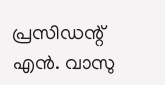പ്രസിഡന്റ് എൻ. വാസു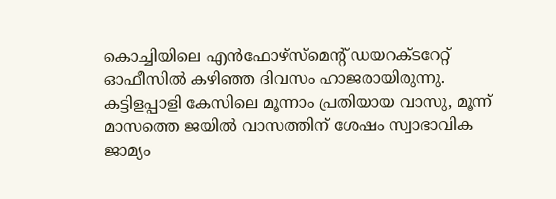കൊച്ചിയിലെ എൻഫോഴ്‌സ്‌മെന്റ് ഡയറക്ടറേറ്റ് ഓഫീസിൽ ക‍ഴിഞ്ഞ ദിവസം ഹാജരായിരുന്നു. കട്ടിളപ്പാളി കേസിലെ മൂന്നാം പ്രതിയായ വാസു, മൂന്ന് മാസത്തെ ജയിൽ വാസത്തിന് ശേഷം സ്വാഭാവിക ജാമ്യം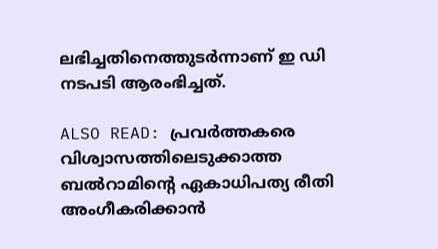ലഭിച്ചതിനെത്തുടർന്നാണ് ഇ ഡി നടപടി ആരംഭിച്ചത്.

ALSO READ: പ്രവർത്തകരെ വിശ്വാസത്തിലെടുക്കാത്ത ബൽറാമിൻ്റെ ഏകാധിപത്യ രീതി അംഗീകരിക്കാൻ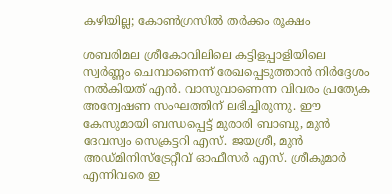കഴിയില്ല; കോൺഗ്രസിൽ തർക്കം രൂക്ഷം

ശബരിമല ശ്രീകോവിലിലെ കട്ടിളപ്പാളിയിലെ സ്വർണ്ണം ചെമ്പാണെന്ന് രേഖപ്പെടുത്താൻ നിർദ്ദേശം നൽകിയത് എൻ. വാസുവാണെന്ന വിവരം പ്രത്യേക അന്വേഷണ സംഘത്തിന് ലഭിച്ചിരുന്നു. ഈ കേസുമായി ബന്ധപ്പെട്ട് മുരാരി ബാബു, മുൻ ദേവസ്വം സെക്രട്ടറി എസ്. ജയശ്രീ, മുൻ അഡ്മിനിസ്‌ട്രേറ്റീവ് ഓഫീസർ എസ്. ശ്രീകുമാർ എന്നിവരെ ഇ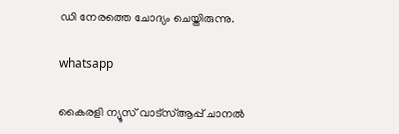ഡി നേരത്തെ ചോദ്യം ചെയ്തിരുന്നു.

whatsapp

കൈരളി ന്യൂസ് വാട്‌സ്ആപ്പ് ചാനല്‍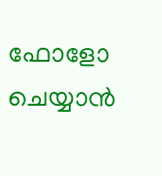ഫോളോ ചെയ്യാന്‍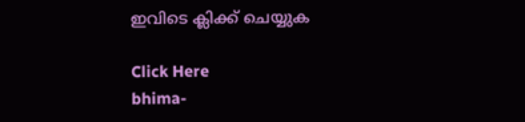ഇവിടെ ക്ലിക്ക് ചെയ്യുക

Click Here
bhima-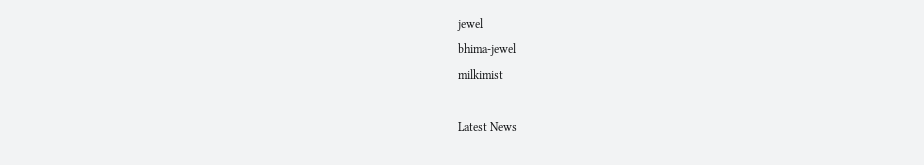jewel
bhima-jewel
milkimist

Latest News